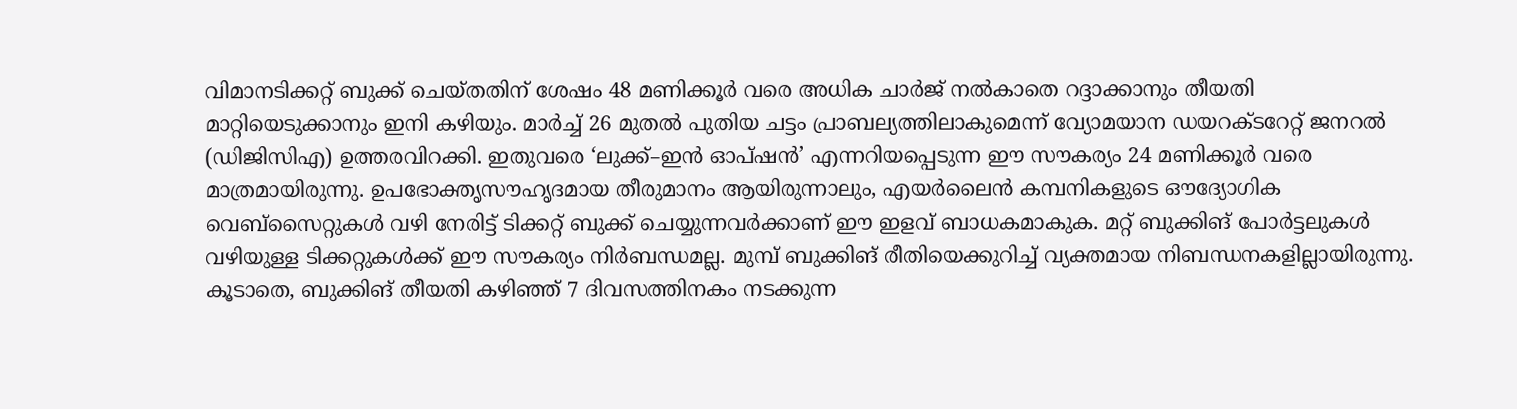വിമാനടിക്കറ്റ് ബുക്ക് ചെയ്തതിന് ശേഷം 48 മണിക്കൂർ വരെ അധിക ചാർജ് നൽകാതെ റദ്ദാക്കാനും തീയതി മാറ്റിയെടുക്കാനും ഇനി കഴിയും. മാർച്ച് 26 മുതൽ പുതിയ ചട്ടം പ്രാബല്യത്തിലാകുമെന്ന് വ്യോമയാന ഡയറക്ടറേറ്റ് ജനറൽ (ഡിജിസിഎ) ഉത്തരവിറക്കി. ഇതുവരെ ‘ലുക്ക്–ഇൻ ഓപ്ഷൻ’ എന്നറിയപ്പെടുന്ന ഈ സൗകര്യം 24 മണിക്കൂർ വരെ മാത്രമായിരുന്നു. ഉപഭോക്തൃസൗഹൃദമായ തീരുമാനം ആയിരുന്നാലും, എയർലൈൻ കമ്പനികളുടെ ഔദ്യോഗിക വെബ്സൈറ്റുകൾ വഴി നേരിട്ട് ടിക്കറ്റ് ബുക്ക് ചെയ്യുന്നവർക്കാണ് ഈ ഇളവ് ബാധകമാകുക. മറ്റ് ബുക്കിങ് പോർട്ടലുകൾ വഴിയുള്ള ടിക്കറ്റുകൾക്ക് ഈ സൗകര്യം നിർബന്ധമല്ല. മുമ്പ് ബുക്കിങ് രീതിയെക്കുറിച്ച് വ്യക്തമായ നിബന്ധനകളില്ലായിരുന്നു. കൂടാതെ, ബുക്കിങ് തീയതി കഴിഞ്ഞ് 7 ദിവസത്തിനകം നടക്കുന്ന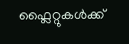ഫ്ലൈറ്റുകൾക്ക്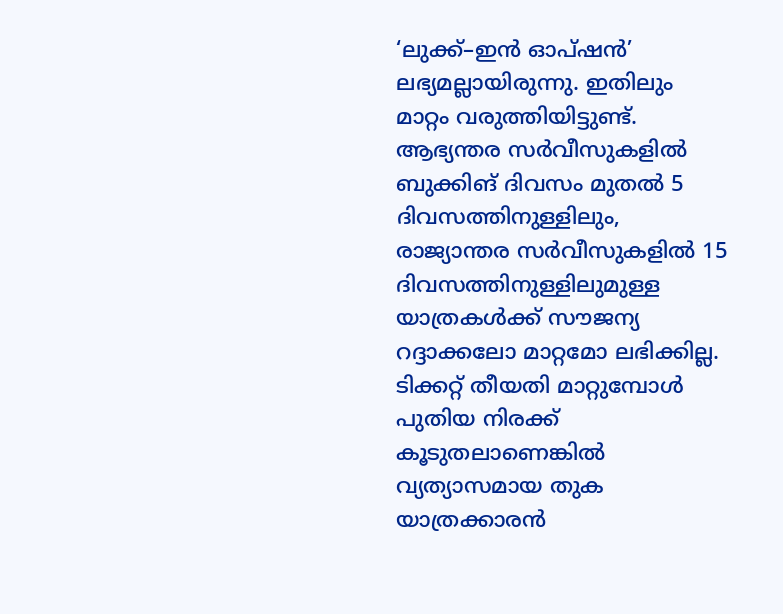‘ലുക്ക്–ഇൻ ഓപ്ഷൻ’ ലഭ്യമല്ലായിരുന്നു. ഇതിലും മാറ്റം വരുത്തിയിട്ടുണ്ട്. ആഭ്യന്തര സർവീസുകളിൽ ബുക്കിങ് ദിവസം മുതൽ 5 ദിവസത്തിനുള്ളിലും, രാജ്യാന്തര സർവീസുകളിൽ 15 ദിവസത്തിനുള്ളിലുമുള്ള യാത്രകൾക്ക് സൗജന്യ റദ്ദാക്കലോ മാറ്റമോ ലഭിക്കില്ല.
ടിക്കറ്റ് തീയതി മാറ്റുമ്പോൾ പുതിയ നിരക്ക് കൂടുതലാണെങ്കിൽ വ്യത്യാസമായ തുക യാത്രക്കാരൻ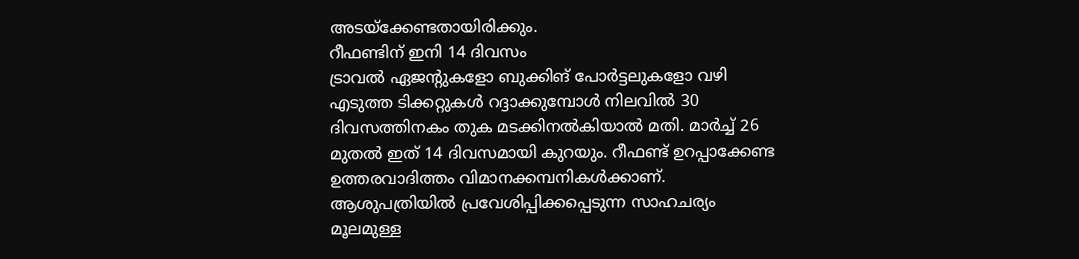അടയ്ക്കേണ്ടതായിരിക്കും.
റീഫണ്ടിന് ഇനി 14 ദിവസം
ട്രാവൽ ഏജന്റുകളോ ബുക്കിങ് പോർട്ടലുകളോ വഴി എടുത്ത ടിക്കറ്റുകൾ റദ്ദാക്കുമ്പോൾ നിലവിൽ 30 ദിവസത്തിനകം തുക മടക്കിനൽകിയാൽ മതി. മാർച്ച് 26 മുതൽ ഇത് 14 ദിവസമായി കുറയും. റീഫണ്ട് ഉറപ്പാക്കേണ്ട ഉത്തരവാദിത്തം വിമാനക്കമ്പനികൾക്കാണ്.
ആശുപത്രിയിൽ പ്രവേശിപ്പിക്കപ്പെടുന്ന സാഹചര്യം മൂലമുള്ള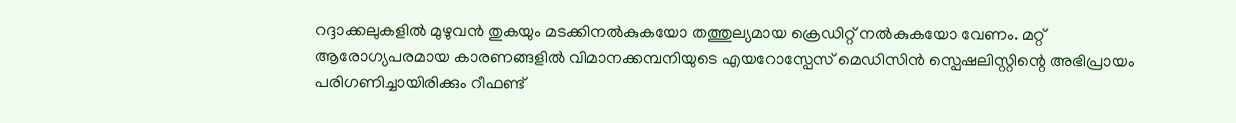റദ്ദാക്കലുകളിൽ മുഴുവൻ തുകയും മടക്കിനൽകുകയോ തത്തുല്യമായ ക്രെഡിറ്റ് നൽകുകയോ വേണം. മറ്റ് ആരോഗ്യപരമായ കാരണങ്ങളിൽ വിമാനക്കമ്പനിയുടെ എയറോസ്പേസ് മെഡിസിൻ സ്പെഷലിസ്റ്റിന്റെ അഭിപ്രായം പരിഗണിച്ചായിരിക്കും റീഫണ്ട്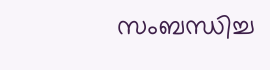സംബന്ധിച്ച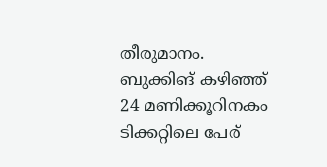തീരുമാനം. ബുക്കിങ് കഴിഞ്ഞ് 24 മണിക്കൂറിനകം ടിക്കറ്റിലെ പേര്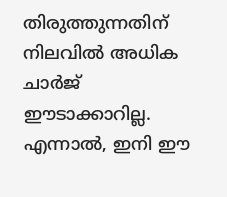തിരുത്തുന്നതിന് നിലവിൽ അധിക ചാർജ് ഈടാക്കാറില്ല. എന്നാൽ, ഇനി ഈ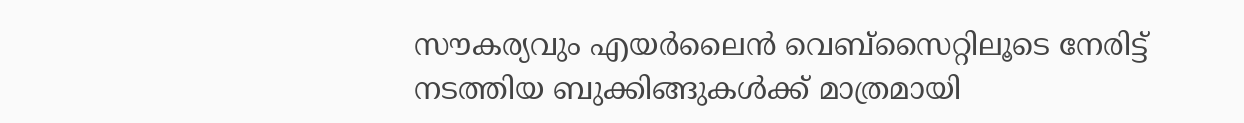സൗകര്യവും എയർലൈൻ വെബ്സൈറ്റിലൂടെ നേരിട്ട് നടത്തിയ ബുക്കിങ്ങുകൾക്ക് മാത്രമായി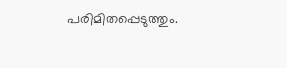പരിമിതപ്പെടുത്തും.